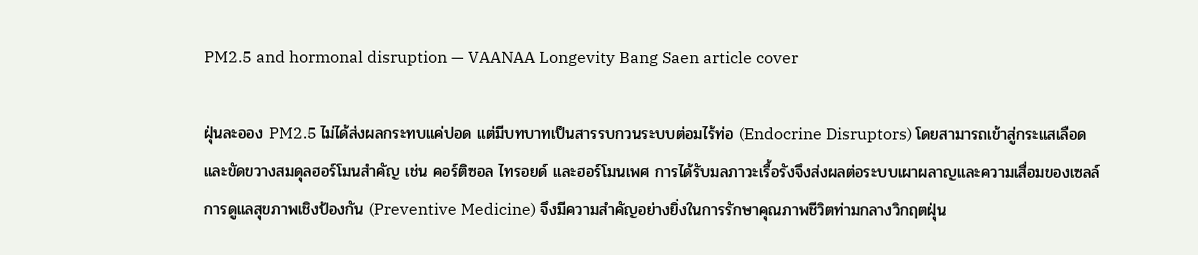PM2.5 and hormonal disruption — VAANAA Longevity Bang Saen article cover

ฝุ่นละออง PM2.5 ไม่ได้ส่งผลกระทบแค่ปอด แต่มีบทบาทเป็นสารรบกวนระบบต่อมไร้ท่อ (Endocrine Disruptors) โดยสามารถเข้าสู่กระแสเลือดและขัดขวางสมดุลฮอร์โมนสำคัญ เช่น คอร์ติซอล ไทรอยด์ และฮอร์โมนเพศ การได้รับมลภาวะเรื้อรังจึงส่งผลต่อระบบเผาผลาญและความเสื่อมของเซลล์ การดูแลสุขภาพเชิงป้องกัน (Preventive Medicine) จึงมีความสำคัญอย่างยิ่งในการรักษาคุณภาพชีวิตท่ามกลางวิกฤตฝุ่น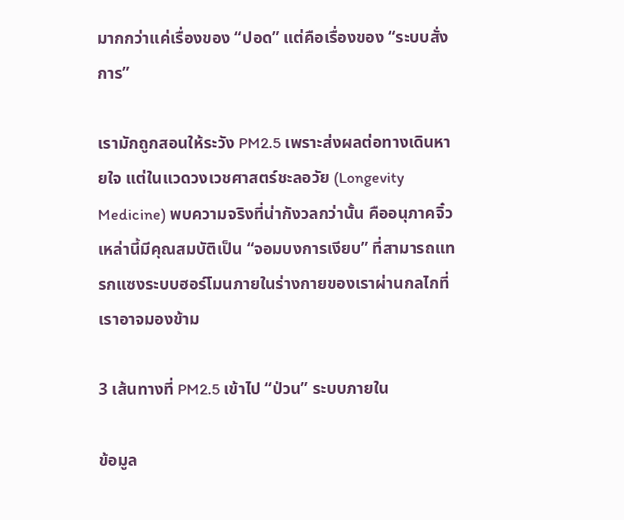มากกว่าแค่เรื่องของ “ปอด” แต่คือเรื่องของ “ระบบสั่งการ”

เรามักถูกสอนให้ระวัง PM2.5 เพราะส่งผลต่อทางเดินหายใจ แต่ในแวดวงเวชศาสตร์ชะลอวัย (Longevity Medicine) พบความจริงที่น่ากังวลกว่านั้น คืออนุภาคจิ๋วเหล่านี้มีคุณสมบัติเป็น “จอมบงการเงียบ” ที่สามารถแทรกแซงระบบฮอร์โมนภายในร่างกายของเราผ่านกลไกที่เราอาจมองข้าม

3 เส้นทางที่ PM2.5 เข้าไป “ป่วน” ระบบภายใน

ข้อมูล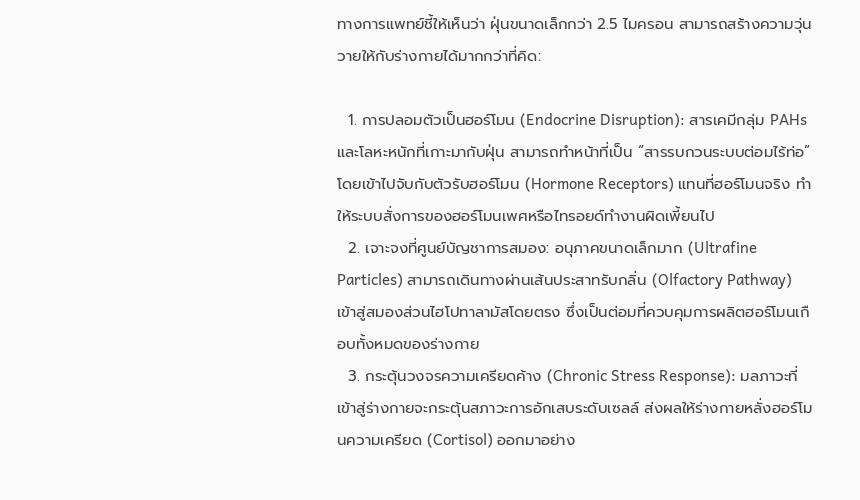ทางการแพทย์ชี้ให้เห็นว่า ฝุ่นขนาดเล็กกว่า 2.5 ไมครอน สามารถสร้างความวุ่นวายให้กับร่างกายได้มากกว่าที่คิด:

  1. การปลอมตัวเป็นฮอร์โมน (Endocrine Disruption): สารเคมีกลุ่ม PAHs และโลหะหนักที่เกาะมากับฝุ่น สามารถทำหน้าที่เป็น “สารรบกวนระบบต่อมไร้ท่อ” โดยเข้าไปจับกับตัวรับฮอร์โมน (Hormone Receptors) แทนที่ฮอร์โมนจริง ทำให้ระบบสั่งการของฮอร์โมนเพศหรือไทรอยด์ทำงานผิดเพี้ยนไป
  2. เจาะจงที่ศูนย์บัญชาการสมอง: อนุภาคขนาดเล็กมาก (Ultrafine Particles) สามารถเดินทางผ่านเส้นประสาทรับกลิ่น (Olfactory Pathway) เข้าสู่สมองส่วนไฮโปทาลามัสโดยตรง ซึ่งเป็นต่อมที่ควบคุมการผลิตฮอร์โมนเกือบทั้งหมดของร่างกาย
  3. กระตุ้นวงจรความเครียดค้าง (Chronic Stress Response): มลภาวะที่เข้าสู่ร่างกายจะกระตุ้นสภาวะการอักเสบระดับเซลล์ ส่งผลให้ร่างกายหลั่งฮอร์โมนความเครียด (Cortisol) ออกมาอย่าง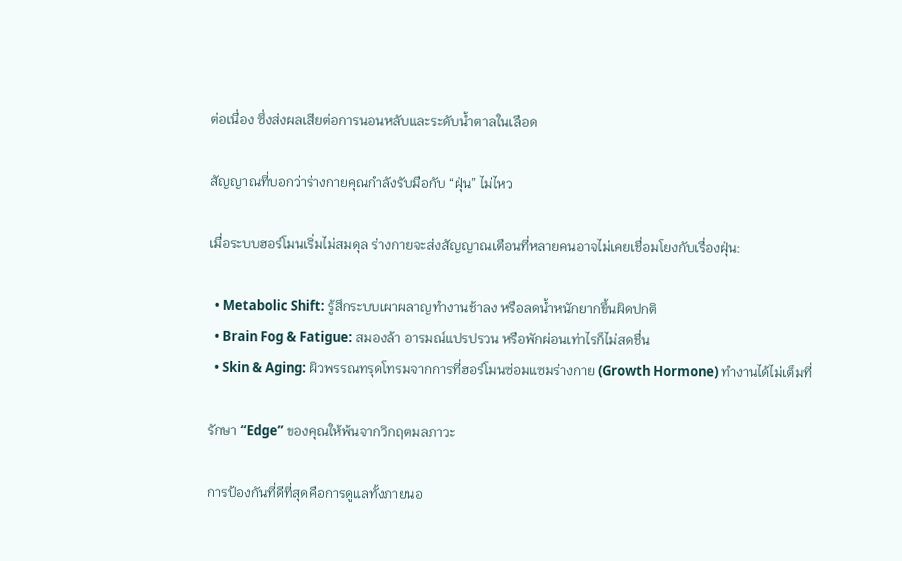ต่อเนื่อง ซึ่งส่งผลเสียต่อการนอนหลับและระดับน้ำตาลในเลือด

สัญญาณที่บอกว่าร่างกายคุณกำลังรับมือกับ “ฝุ่น” ไม่ไหว

เมื่อระบบฮอร์โมนเริ่มไม่สมดุล ร่างกายจะส่งสัญญาณเตือนที่หลายคนอาจไม่เคยเชื่อมโยงกับเรื่องฝุ่น:

  • Metabolic Shift: รู้สึกระบบเผาผลาญทำงานช้าลง หรือลดน้ำหนักยากขึ้นผิดปกติ
  • Brain Fog & Fatigue: สมองล้า อารมณ์แปรปรวน หรือพักผ่อนเท่าไรก็ไม่สดชื่น
  • Skin & Aging: ผิวพรรณทรุดโทรมจากการที่ฮอร์โมนซ่อมแซมร่างกาย (Growth Hormone) ทำงานได้ไม่เต็มที่

รักษา “Edge” ของคุณให้พ้นจากวิกฤตมลภาวะ

การป้องกันที่ดีที่สุดคือการดูแลทั้งภายนอ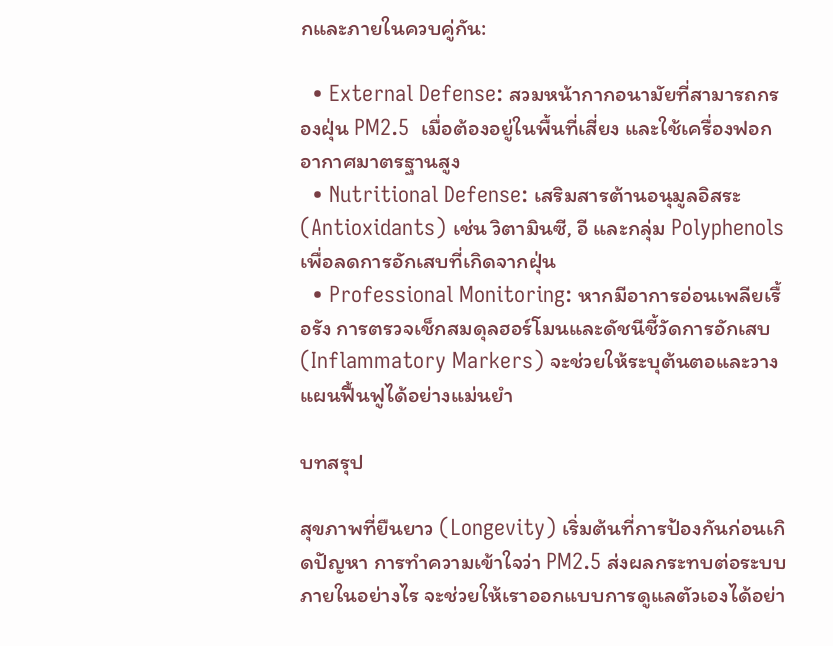กและภายในควบคู่กัน:

  • External Defense: สวมหน้ากากอนามัยที่สามารถกรองฝุ่น PM2.5  เมื่อต้องอยู่ในพื้นที่เสี่ยง และใช้เครื่องฟอกอากาศมาตรฐานสูง
  • Nutritional Defense: เสริมสารต้านอนุมูลอิสระ (Antioxidants) เช่น วิตามินซี, อี และกลุ่ม Polyphenols เพื่อลดการอักเสบที่เกิดจากฝุ่น
  • Professional Monitoring: หากมีอาการอ่อนเพลียเรื้อรัง การตรวจเช็กสมดุลฮอร์โมนและดัชนีชี้วัดการอักเสบ (Inflammatory Markers) จะช่วยให้ระบุต้นตอและวางแผนฟื้นฟูได้อย่างแม่นยำ

บทสรุป

สุขภาพที่ยืนยาว (Longevity) เริ่มต้นที่การป้องกันก่อนเกิดปัญหา การทำความเข้าใจว่า PM2.5 ส่งผลกระทบต่อระบบภายในอย่างไร จะช่วยให้เราออกแบบการดูแลตัวเองได้อย่า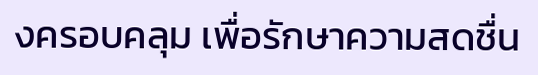งครอบคลุม เพื่อรักษาความสดชื่น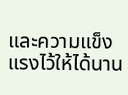และความแข็งแรงไว้ให้ได้นาน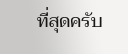ที่สุดครับ